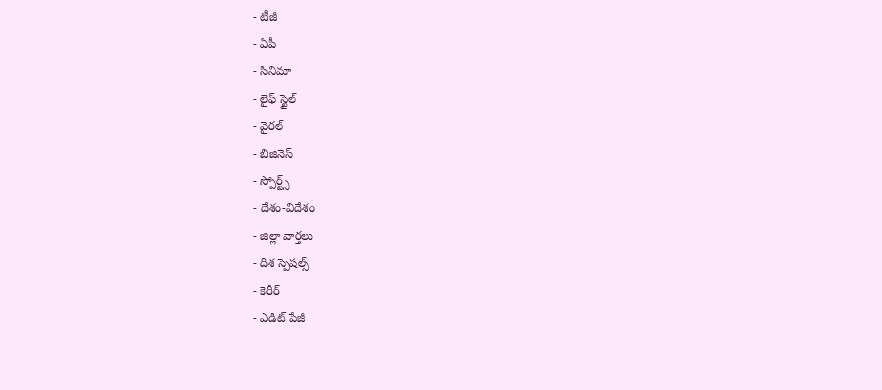- టీజీ
- ఏపీ
- సినిమా
- లైఫ్ స్టైల్
- వైరల్
- బిజినెస్
- స్పోర్ట్స్
- దేశం-విదేశం
- జిల్లా వార్తలు
- దిశ స్పెషల్స్
- కెరీర్
- ఎడిట్ పేజీ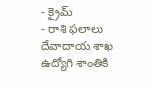- క్రైమ్
- రాశి ఫలాలు
దేవాదాయ శాఖ ఉద్యోగి శాంతికి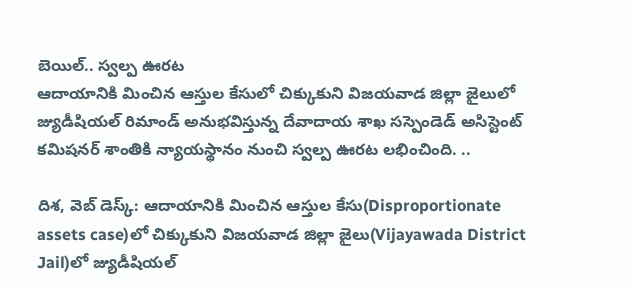బెయిల్.. స్వల్ప ఊరట
ఆదాయానికి మించిన ఆస్తుల కేసులో చిక్కుకుని విజయవాడ జిల్లా జైలులో జ్యుడీషియల్ రిమాండ్ అనుభవిస్తున్న దేవాదాయ శాఖ సస్పెండెడ్ అసిస్టెంట్ కమిషనర్ శాంతికి న్యాయస్థానం నుంచి స్వల్ప ఊరట లభించింది. ..

దిశ, వెబ్ డెస్క్: ఆదాయానికి మించిన ఆస్తుల కేసు(Disproportionate assets case)లో చిక్కుకుని విజయవాడ జిల్లా జైలు(Vijayawada District Jail)లో జ్యుడీషియల్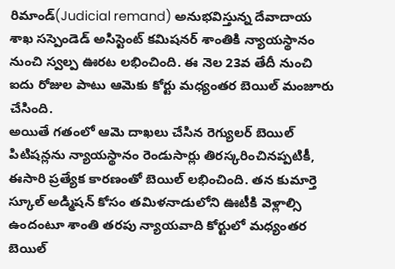రిమాండ్(Judicial remand) అనుభవిస్తున్న దేవాదాయ శాఖ సస్పెండెడ్ అసిస్టెంట్ కమిషనర్ శాంతికి న్యాయస్థానం నుంచి స్వల్ప ఊరట లభించింది. ఈ నెల 23వ తేదీ నుంచి ఐదు రోజుల పాటు ఆమెకు కోర్టు మధ్యంతర బెయిల్ మంజూరు చేసింది.
అయితే గతంలో ఆమె దాఖలు చేసిన రెగ్యులర్ బెయిల్ పిటిషన్లను న్యాయస్థానం రెండుసార్లు తిరస్కరించినప్పటికీ, ఈసారి ప్రత్యేక కారణంతో బెయిల్ లభించింది. తన కుమార్తె స్కూల్ అడ్మిషన్ కోసం తమిళనాడులోని ఊటీకి వెళ్లాల్సి ఉందంటూ శాంతి తరపు న్యాయవాది కోర్టులో మధ్యంతర బెయిల్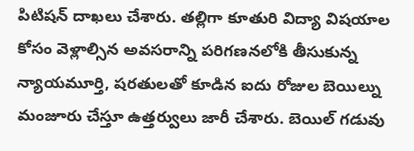పిటిషన్ దాఖలు చేశారు. తల్లిగా కూతురి విద్యా విషయాల కోసం వెళ్లాల్సిన అవసరాన్ని పరిగణనలోకి తీసుకున్న న్యాయమూర్తి, షరతులతో కూడిన ఐదు రోజుల బెయిల్ను మంజూరు చేస్తూ ఉత్తర్వులు జారీ చేశారు. బెయిల్ గడువు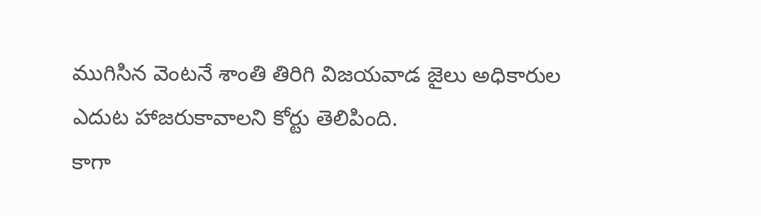ముగిసిన వెంటనే శాంతి తిరిగి విజయవాడ జైలు అధికారుల ఎదుట హాజరుకావాలని కోర్టు తెలిపింది.
కాగా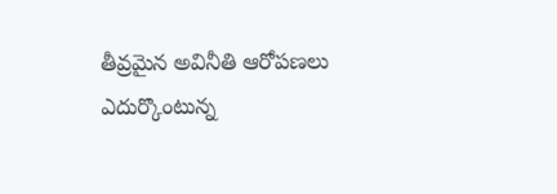తీవ్రమైన అవినీతి ఆరోపణలు ఎదుర్కొంటున్న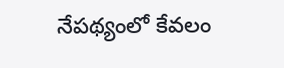నేపథ్యంలో కేవలం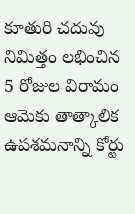కూతురి చదువు నిమిత్తం లభించిన 5 రోజుల విరామం ఆమెకు తాత్కాలిక ఉపశమనాన్ని కోర్టు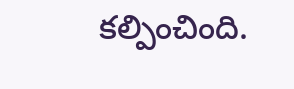కల్పించింది.